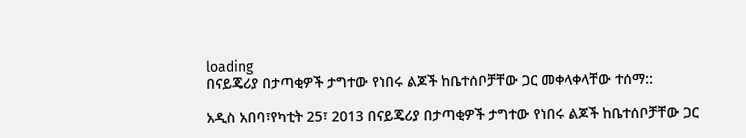loading
በናይጄሪያ በታጣቂዎች ታግተው የነበሩ ልጆች ከቤተሰቦቻቸው ጋር መቀላቀላቸው ተሰማ::

አዲስ አበባ፣የካቲት 25፣ 2013 በናይጄሪያ በታጣቂዎች ታግተው የነበሩ ልጆች ከቤተሰቦቻቸው ጋር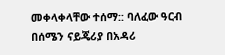መቀላቀላቸው ተሰማ:: ባለፈው ዓርብ በሰሜን ናይጄሪያ በአዳሪ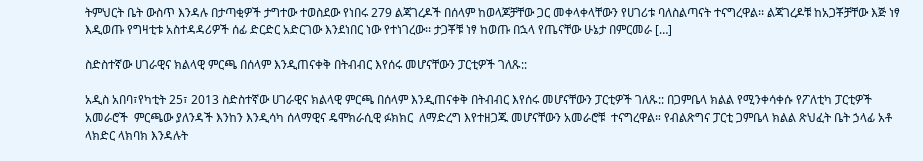ትምህርት ቤት ውስጥ እንዳሉ በታጣቂዎች ታግተው ተወስደው የነበሩ 279 ልጃገረዶች በሰላም ከወላጆቻቸው ጋር መቀላቀላቸውን የሀገሪቱ ባለስልጣናት ተናግረዋል፡፡ ልጃገረዶቹ ከአጋቾቻቸው እጅ ነፃ እዲወጡ የግዛቲቱ አስተዳዳሪዎች ሰፊ ድርድር አድርገው እንደነበር ነው የተነገረው፡፡ ታጋቾቹ ነፃ ከወጡ በኋላ የጤናቸው ሁኔታ በምርመራ […]

ስድስተኛው ሀገራዊና ክልላዊ ምርጫ በሰላም እንዲጠናቀቅ በትብብር እየሰሩ መሆናቸውን ፓርቲዎች ገለጹ::

አዲስ አበባ፣የካቲት 25፣ 2013 ስድስተኛው ሀገራዊና ክልላዊ ምርጫ በሰላም እንዲጠናቀቅ በትብብር እየሰሩ መሆናቸውን ፓርቲዎች ገለጹ:: በጋምቤላ ክልል የሚንቀሳቀሱ የፖለቲካ ፓርቲዎች አመራሮች  ምርጫው ያለንዳች እንከን እንዲሳካ ሰላማዊና ዴሞክራሲዊ ፉክክር  ለማድረግ እየተዘጋጁ መሆናቸውን አመራሮቹ  ተናግረዋል። የብልጽግና ፓርቲ ጋምቤላ ክልል ጽህፈት ቤት ኃላፊ አቶ ላክድር ላክባክ እንዳሉት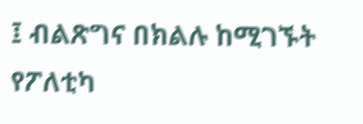፤ ብልጽግና በክልሉ ከሚገኙት የፖለቲካ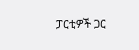ፓርቲዎች ጋር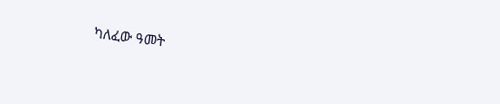ካለፈው ዓመት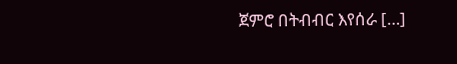ጀምሮ በትብብር እየሰራ […]